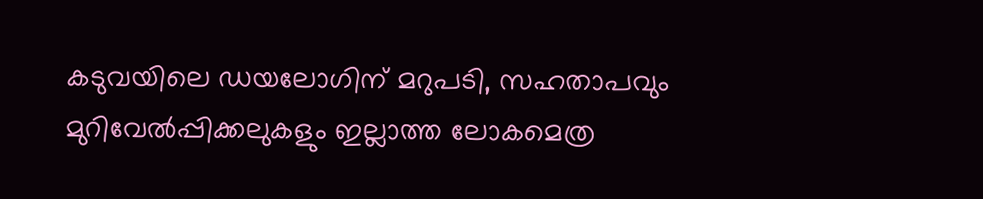കടുവയിലെ ഡയലോഗിന് മറുപടി, സഹതാപവും മുറിവേൽപ്പിക്കലുകളും ഇല്ലാത്ത ലോകമെത്ര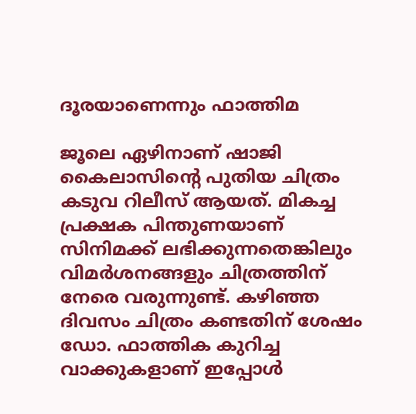ദൂരയാണെന്നും ഫാത്തിമ

ജൂലെ ഏഴിനാണ് ഷാജി കൈലാസിൻ്റെ പുതിയ ചിത്രം കടുവ റിലീസ് ആയത്. മികച്ച പ്രക്ഷക പിന്തുണയാണ് സിനിമക്ക് ലഭിക്കുന്നതെങ്കിലും വിമർശനങ്ങളും ചിത്രത്തിന് നേരെ വരുന്നുണ്ട്. കഴിഞ്ഞ ദിവസം ചിത്രം കണ്ടതിന് ശേഷം ഡോ. ഫാത്തിക കുറിച്ച വാക്കുകളാണ് ഇപ്പോൾ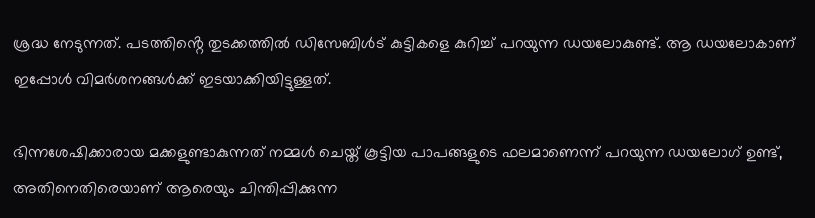ശ്രദ്ധ നേടുന്നത്. പടത്തിൻ്റെ തുടക്കത്തിൽ ഡിസേബിൾട് കുട്ടികളെ കുറിച്ച് പറയുന്ന ഡയലോകുണ്ട്. ആ ഡയലോകാണ് ഇപ്പോൾ വിമർശനങ്ങൾക്ക് ഇടയാക്കിയിട്ടുള്ളത്.

ഭിന്നശേഷിക്കാരായ മക്കളുണ്ടാകുന്നത് നമ്മൾ ചെയ്ത് കൂട്ടിയ പാപങ്ങളുടെ ഫലമാണെന്ന് പറയുന്ന ഡയലോഗ് ഉണ്ട്, അതിനെതിരെയാണ് ആരെയും ചിന്തിപ്പിക്കുന്ന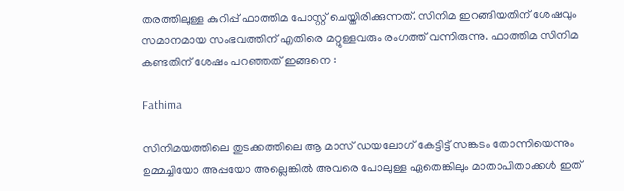തരത്തിലുള്ള കുറിപ്പ് ഫാത്തിമ പോസ്റ്റ് ചെയ്തിരിക്കുന്നത്. സിനിമ ഇറങ്ങിയതിന് ശേഷവും സമാനമായ സംഭവത്തിന് എതിരെ മറ്റുള്ളവരും രംഗത്ത് വന്നിരുന്നു. ഫാത്തിമ സിനിമ കണ്ടതിന് ശേഷം പറഞ്ഞത് ഇങ്ങനെ :

Fathima

സിനിമയത്തിലെ തുടക്കത്തിലെ ആ മാസ് ഡയലോഗ് കേട്ടിട്ട് സങ്കടം തോന്നിയെന്നും ഉമ്മച്ചിയോ അപ്പയോ അല്ലെങ്കിൽ അവരെ പോലുള്ള ഏതെങ്കിലും മാതാപിതാക്കൾ ഇത്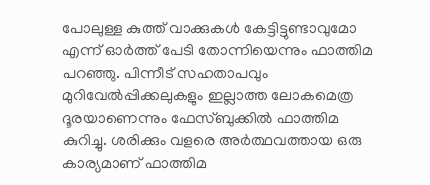പോലുള്ള കുത്ത് വാക്കുകൾ കേട്ടിട്ടുണ്ടാവുമോ എന്ന് ഓർത്ത് പേടി തോന്നിയെന്നും ഫാത്തിമ പറഞ്ഞു. പിന്നീട് സഹതാപവും മുറിവേൽപ്പിക്കലുകളും ഇല്ലാത്ത ലോകമെത്ര ദൂരയാണെന്നും ഫേസ്ബുക്കിൽ ഫാത്തിമ കുറിച്ചു. ശരിക്കും വളരെ അർത്ഥവത്തായ ഒരു കാര്യമാണ് ഫാത്തിമ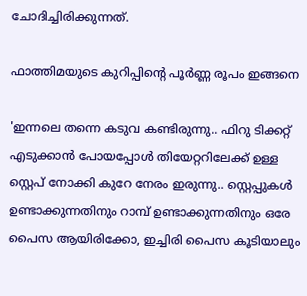ചോദിച്ചിരിക്കുന്നത്.

ഫാത്തിമയുടെ കുറിപ്പിൻ്റെ പൂർണ്ണ രൂപം ഇങ്ങനെ

'ഇന്നലെ തന്നെ കടുവ കണ്ടിരുന്നു.. ഫിറു ടിക്കറ്റ് എടുക്കാൻ പോയപ്പോൾ തിയേറ്ററിലേക്ക് ഉള്ള സ്റ്റെപ് നോക്കി കുറേ നേരം ഇരുന്നു.. സ്റ്റെപ്പുകൾ ഉണ്ടാക്കുന്നതിനും റാമ്പ് ഉണ്ടാക്കുന്നതിനും ഒരേ പൈസ ആയിരിക്കോ, ഇച്ചിരി പൈസ കൂടിയാലും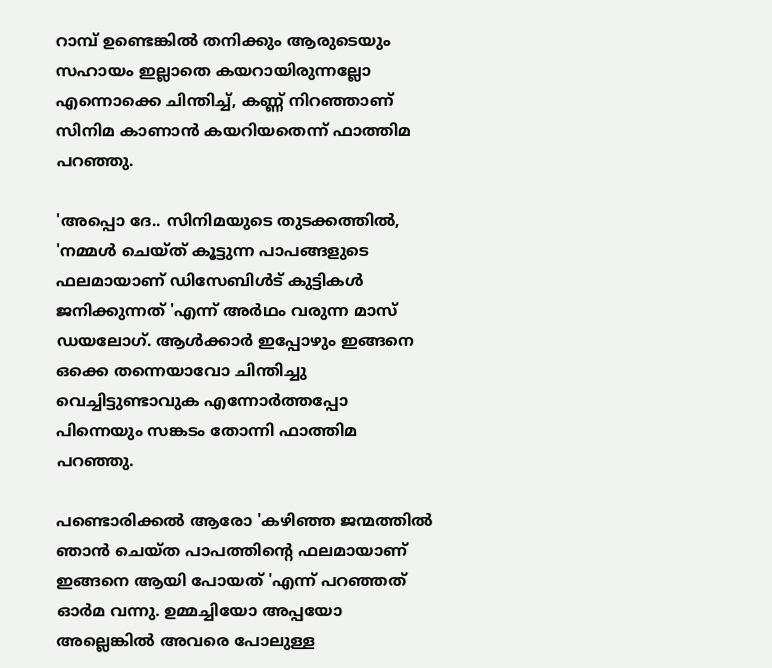റാമ്പ് ഉണ്ടെങ്കിൽ തനിക്കും ആരുടെയും സഹായം ഇല്ലാതെ കയറായിരുന്നല്ലോ എന്നൊക്കെ ചിന്തിച്ച്, കണ്ണ് നിറഞ്ഞാണ് സിനിമ കാണാൻ കയറിയതെന്ന് ഫാത്തിമ പറഞ്ഞു.

'അപ്പൊ ദേ.. സിനിമയുടെ തുടക്കത്തിൽ, 'നമ്മൾ ചെയ്ത് കൂട്ടുന്ന പാപങ്ങളുടെ ഫലമായാണ് ഡിസേബിൾട് കുട്ടികൾ ജനിക്കുന്നത് 'എന്ന് അർഥം വരുന്ന മാസ് ഡയലോഗ്. ആൾക്കാർ ഇപ്പോഴും ഇങ്ങനെ ഒക്കെ തന്നെയാവോ ചിന്തിച്ചു വെച്ചിട്ടുണ്ടാവുക എന്നോർത്തപ്പോ പിന്നെയും സങ്കടം തോന്നി ഫാത്തിമ പറഞ്ഞു.

പണ്ടൊരിക്കൽ ആരോ 'കഴിഞ്ഞ ജന്മത്തിൽ ഞാൻ ചെയ്ത പാപത്തിന്റെ ഫലമായാണ് ഇങ്ങനെ ആയി പോയത് 'എന്ന് പറഞ്ഞത് ഓർമ വന്നു. ഉമ്മച്ചിയോ അപ്പയോ അല്ലെങ്കിൽ അവരെ പോലുള്ള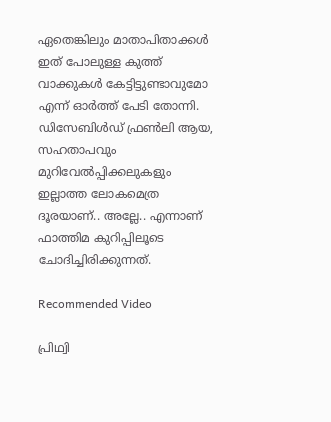ഏതെങ്കിലും മാതാപിതാക്കൾ ഇത് പോലുള്ള കുത്ത് വാക്കുകൾ കേട്ടിട്ടുണ്ടാവുമോ എന്ന് ഓർത്ത് പേടി തോന്നി. ഡിസേബിൾഡ് ഫ്രൺലി ആയ, സഹതാപവും മുറിവേൽപ്പിക്കലുകളും ഇല്ലാത്ത ലോകമെത്ര ദൂരയാണ്.. അല്ലേ.. എന്നാണ് ഫാത്തിമ കുറിപ്പിലൂടെ ചോദിച്ചിരിക്കുന്നത്.

Recommended Video

പ്രിഥ്വി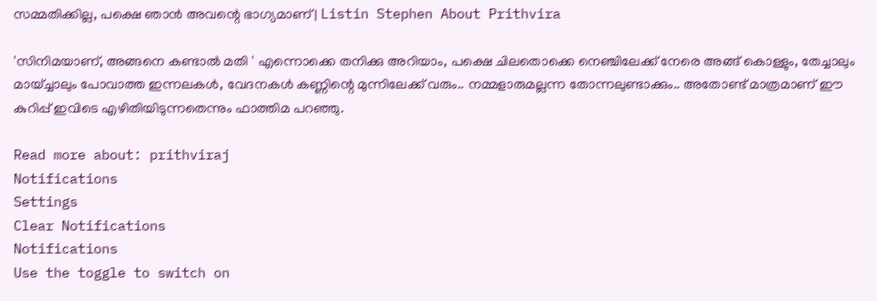സമ്മതിക്കില്ല, പക്ഷെ ഞാൻ അവന്റെ ഭാഗ്യമാണ് | Listin Stephen About Prithvira

'സിനിമയാണ്, അങ്ങനെ കണ്ടാൽ മതി ' എന്നൊക്കെ തനിക്കു അറിയാം, പക്ഷെ ചിലതൊക്കെ നെഞ്ചിലേക്ക് നേരെ അങ്ങ് കൊള്ളും, തേച്ചാലും മായ്ച്ചാലും പോവാത്ത ഇന്നലകൾ, വേദനകൾ കണ്ണിന്റെ മുന്നിലേക്ക് വരും.. നമ്മളാരുമല്ലന്ന തോന്നലുണ്ടാക്കും.. അതോണ്ട് മാത്രമാണ് ഈ കുറിപ്പ് ഇവിടെ എഴിതിയിടുന്നതെന്നും ഫാത്തിമ പറഞ്ഞു.

Read more about: prithviraj
Notifications
Settings
Clear Notifications
Notifications
Use the toggle to switch on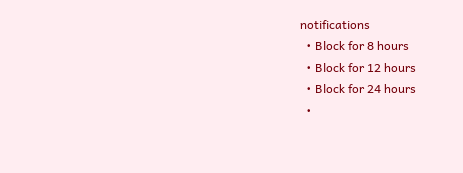notifications
  • Block for 8 hours
  • Block for 12 hours
  • Block for 24 hours
  •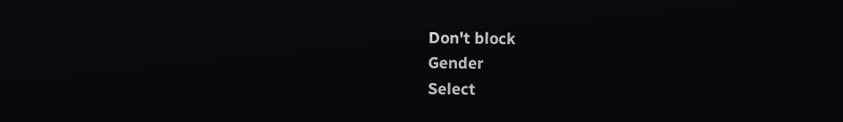Don't block
Gender
Select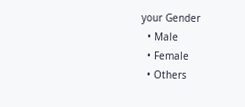your Gender
  • Male
  • Female
  • Others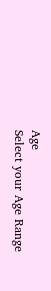Age
Select your Age Range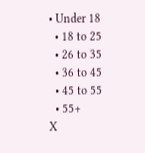• Under 18
  • 18 to 25
  • 26 to 35
  • 36 to 45
  • 45 to 55
  • 55+
X